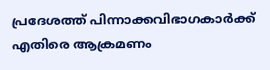പ്രദേശത്ത് പിന്നാക്കവിഭാഗകാര്‍ക്ക് എതിരെ ആക്രമണം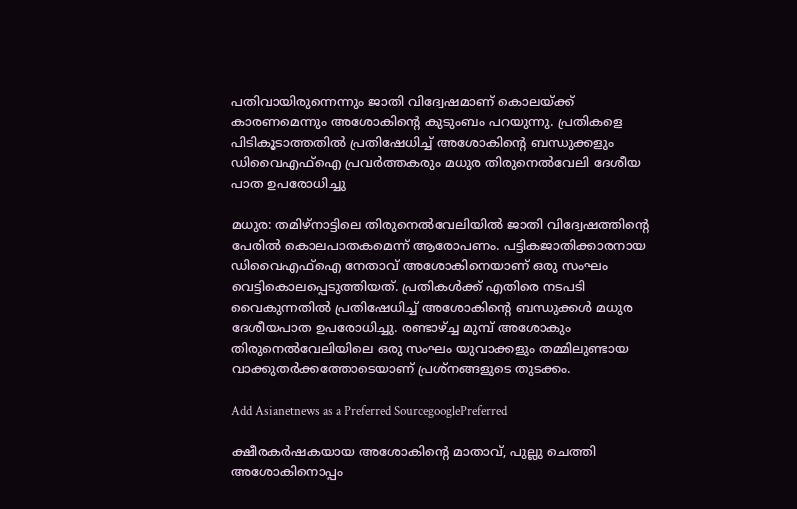പതിവായിരുന്നെന്നും ജാതി വിദ്വേഷമാണ് കൊലയ്ക്ക് കാരണമെന്നും അശോകിന്‍റെ കുടുംബം പറയുന്നു. പ്രതികളെ പിടികൂടാത്തതില്‍ പ്രതിഷേധിച്ച് അശോകിന്‍റെ ബന്ധുക്കളും ഡിവൈഎഫ്ഐ പ്രവര്‍ത്തകരും മധുര തിരുനെല്‍വേലി ദേശീയ പാത ഉപരോധിച്ചു

മധുര: തമിഴ്നാട്ടിലെ തിരുനെല്‍വേലിയില്‍ ജാതി വിദ്വേഷത്തിന്‍റെ പേരില്‍ കൊലപാതകമെന്ന് ആരോപണം. പട്ടികജാതിക്കാരനായ ഡിവൈഎഫ്ഐ നേതാവ് അശോകിനെയാണ് ഒരു സംഘം വെട്ടികൊലപ്പെടുത്തിയത്. പ്രതികള്‍ക്ക് എതിരെ നടപടി വൈകുന്നതില്‍ പ്രതിഷേധിച്ച് അശോകിന്‍റെ ബന്ധുക്കള്‍ മധുര ദേശീയപാത ഉപരോധിച്ചു. രണ്ടാഴ്ച്ച മുമ്പ് അശോകും തിരുനെല്‍വേലിയിലെ ഒരു സംഘം യുവാക്കളും തമ്മിലുണ്ടായ വാക്കുതര്‍ക്കത്തോടെയാണ് പ്രശ്നങ്ങളുടെ തുടക്കം.

Add Asianetnews as a Preferred SourcegooglePreferred

ക്ഷീരകര്‍ഷകയായ അശോകിന്‍റെ മാതാവ്, പുല്ലു ചെത്തി അശോകിനൊപ്പം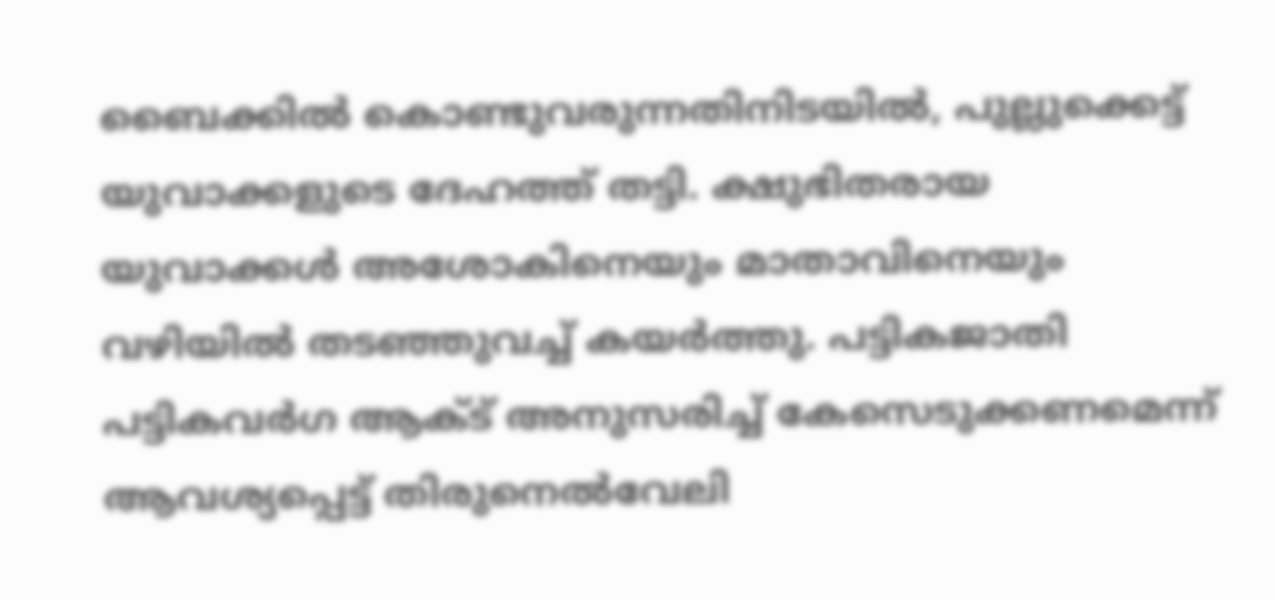ബൈക്കില്‍ കൊണ്ടുവരുന്നതിനിടയില്‍, പുല്ലുക്കെട്ട് യുവാക്കളുടെ ദേഹത്ത് തട്ടി. ക്ഷുഭിതരായ യുവാക്കള്‍ അശോകിനെയും മാതാവിനെയും വഴിയില്‍ തടഞ്ഞുവച്ച് കയര്‍ത്തു. പട്ടികജാതി പട്ടികവര്‍ഗ ആക്ട് അനുസരിച്ച് കേസെടുക്കണമെന്ന് ആവശ്യപ്പെട്ട് തിരുനെല്‍വേലി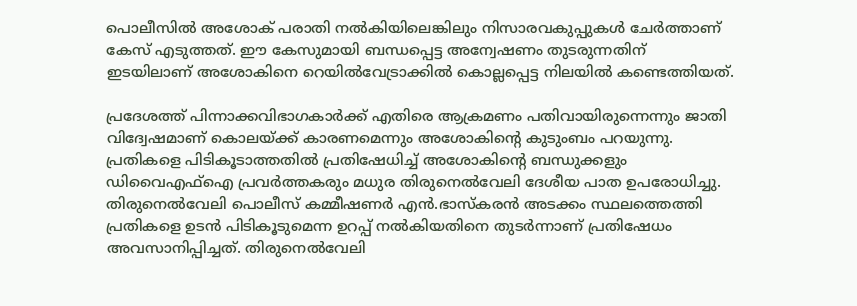പൊലീസില്‍ അശോക് പരാതി നല്‍കിയിലെങ്കിലും നിസാരവകുപ്പുകള്‍ ചേര്‍ത്താണ് കേസ് എടുത്തത്. ഈ കേസുമായി ബന്ധപ്പെട്ട അന്വേഷണം തുടരുന്നതിന് ഇടയിലാണ് അശോകിനെ റെയില്‍വേട്രാക്കില്‍ കൊല്ലപ്പെട്ട നിലയില്‍ കണ്ടെത്തിയത്.

പ്രദേശത്ത് പിന്നാക്കവിഭാഗകാര്‍ക്ക് എതിരെ ആക്രമണം പതിവായിരുന്നെന്നും ജാതി വിദ്വേഷമാണ് കൊലയ്ക്ക് കാരണമെന്നും അശോകിന്‍റെ കുടുംബം പറയുന്നു. പ്രതികളെ പിടികൂടാത്തതില്‍ പ്രതിഷേധിച്ച് അശോകിന്‍റെ ബന്ധുക്കളും ഡിവൈഎഫ്ഐ പ്രവര്‍ത്തകരും മധുര തിരുനെല്‍വേലി ദേശീയ പാത ഉപരോധിച്ചു. തിരുനെല്‍വേലി പൊലീസ് കമ്മീഷണര്‍ എന്‍.ഭാസ്കരന്‍ അടക്കം സ്ഥലത്തെത്തി പ്രതികളെ ഉടന്‍ പിടികൂടുമെന്ന ഉറപ്പ് നല്‍കിയതിനെ തുടര്‍ന്നാണ് പ്രതിഷേധം അവസാനിപ്പിച്ചത്. തിരുനെല്‍വേലി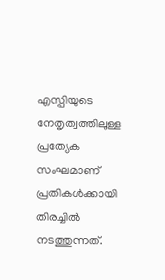എസ്പിയുടെ നേതൃത്വത്തിലുള്ള പ്രത്യേക സംഘമാണ് പ്രതികള്‍ക്കായി തിരച്ചില്‍ നടത്തുന്നത്.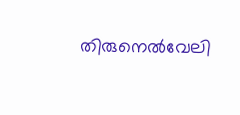തിരുനെല്‍വേലി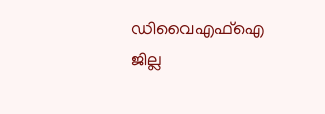ഡിവൈഎഫ്ഐ ജില്ല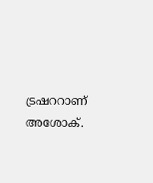ട്രഷററാണ് അശോക്.